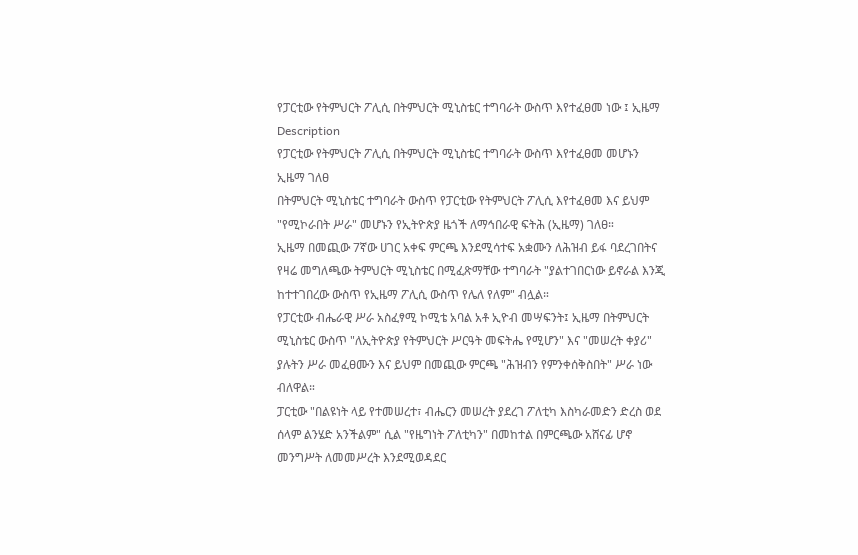የፓርቲው የትምህርት ፖሊሲ በትምህርት ሚኒስቴር ተግባራት ውስጥ እየተፈፀመ ነው ፤ ኢዜማ
Description
የፓርቲው የትምህርት ፖሊሲ በትምህርት ሚኒስቴር ተግባራት ውስጥ እየተፈፀመ መሆኑን ኢዜማ ገለፀ
በትምህርት ሚኒስቴር ተግባራት ውስጥ የፓርቲው የትምህርት ፖሊሲ እየተፈፀመ እና ይህም "የሚኮራበት ሥራ" መሆኑን የኢትዮጵያ ዜጎች ለማኅበራዊ ፍትሕ (ኢዜማ) ገለፀ።
ኢዜማ በመጪው 7ኛው ሀገር አቀፍ ምርጫ እንደሚሳተፍ አቋሙን ለሕዝብ ይፋ ባደረገበትና የዛሬ መግለጫው ትምህርት ሚኒስቴር በሚፈጽማቸው ተግባራት "ያልተገበርነው ይኖራል እንጂ ከተተገበረው ውስጥ የኢዜማ ፖሊሲ ውስጥ የሌለ የለም" ብሏል።
የፓርቲው ብሔራዊ ሥራ አስፈፃሚ ኮሚቴ አባል አቶ ኢዮብ መሣፍንት፤ ኢዜማ በትምህርት ሚኒስቴር ውስጥ "ለኢትዮጵያ የትምህርት ሥርዓት መፍትሔ የሚሆን" እና "መሠረት ቀያሪ" ያሉትን ሥራ መፈፀሙን እና ይህም በመጪው ምርጫ "ሕዝብን የምንቀሰቅስበት" ሥራ ነው ብለዋል።
ፓርቲው "በልዩነት ላይ የተመሠረተ፣ ብሔርን መሠረት ያደረገ ፖለቲካ እስካራመድን ድረስ ወደ ሰላም ልንሄድ አንችልም" ሲል "የዜግነት ፖለቲካን" በመከተል በምርጫው አሸናፊ ሆኖ መንግሥት ለመመሥረት እንደሚወዳደር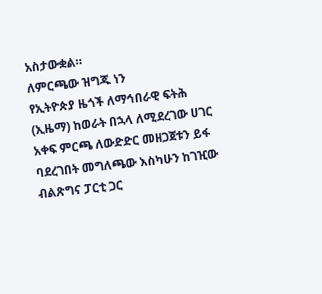አስታውቋል።
ለምርጫው ዝግጁ ነን
የኢትዮጵያ ዜጎች ለማኅበራዊ ፍትሕ (ኢዜማ) ከወራት በኋላ ለሚደረገው ሀገር አቀፍ ምርጫ ለውድድር መዘጋጀቱን ይፋ ባደረገበት መግለጫው እስካሁን ከገዢው ብልጽግና ፓርቲ ጋር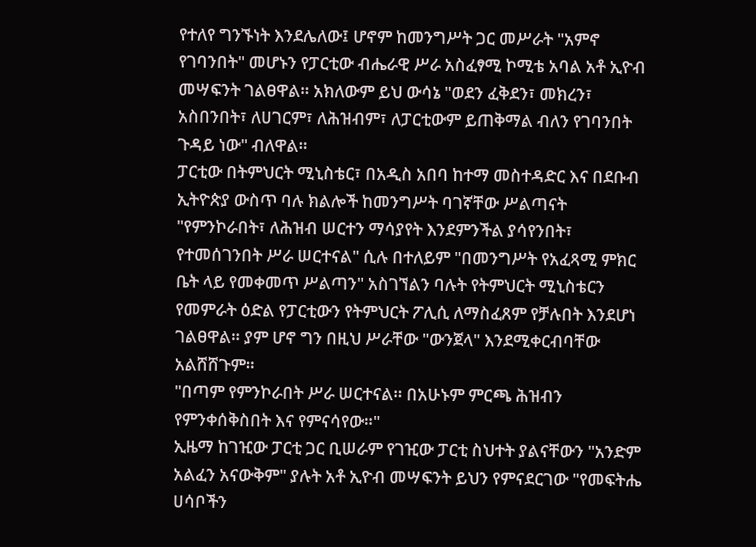የተለየ ግንኙነት እንደሌለው፤ ሆኖም ከመንግሥት ጋር መሥራት "አምኖ የገባንበት" መሆኑን የፓርቲው ብሔራዊ ሥራ አስፈፃሚ ኮሚቴ አባል አቶ ኢዮብ መሣፍንት ገልፀዋል። አክለውም ይህ ውሳኔ "ወደን ፈቅደን፣ መክረን፣ አስበንበት፣ ለሀገርም፣ ለሕዝብም፣ ለፓርቲውም ይጠቅማል ብለን የገባንበት ጉዳይ ነው" ብለዋል።
ፓርቲው በትምህርት ሚኒስቴር፣ በአዲስ አበባ ከተማ መስተዳድር እና በደቡብ ኢትዮጵያ ውስጥ ባሉ ክልሎች ከመንግሥት ባገኛቸው ሥልጣናት "የምንኮራበት፣ ለሕዝብ ሠርተን ማሳያየት እንደምንችል ያሳየንበት፣ የተመሰገንበት ሥራ ሠርተናል" ሲሉ በተለይም "በመንግሥት የአፈጻሚ ምክር ቤት ላይ የመቀመጥ ሥልጣን" አስገኘልን ባሉት የትምህርት ሚኒስቴርን የመምራት ዕድል የፓርቲውን የትምህርት ፖሊሲ ለማስፈጸም የቻሉበት እንደሆነ ገልፀዋል። ያም ሆኖ ግን በዚህ ሥራቸው "ውንጀላ" እንደሚቀርብባቸው አልሸሸጉም።
"በጣም የምንኮራበት ሥራ ሠርተናል። በአሁኑም ምርጫ ሕዝብን የምንቀሰቅስበት እና የምናሳየው።"
ኢዜማ ከገዢው ፓርቲ ጋር ቢሠራም የገዢው ፓርቲ ስህተት ያልናቸውን "አንድም አልፈን አናውቅም" ያሉት አቶ ኢዮብ መሣፍንት ይህን የምናደርገው "የመፍትሔ ሀሳቦችን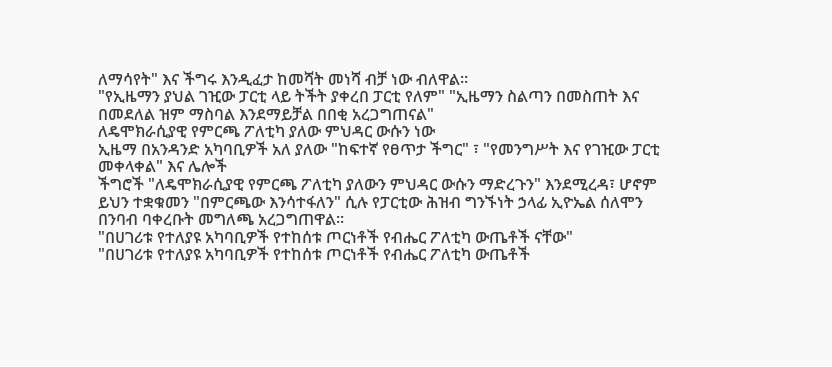ለማሳየት" እና ችግሩ እንዲፈታ ከመሻት መነሻ ብቻ ነው ብለዋል።
"የኢዜማን ያህል ገዢው ፓርቲ ላይ ትችት ያቀረበ ፓርቲ የለም" "ኢዜማን ስልጣን በመስጠት እና በመደለል ዝም ማስባል እንደማይቻል በበቂ አረጋግጠናል"
ለዴሞክራሲያዊ የምርጫ ፖለቲካ ያለው ምህዳር ውሱን ነው
ኢዜማ በአንዳንድ አካባቢዎች አለ ያለው "ከፍተኛ የፀጥታ ችግር" ፣ "የመንግሥት እና የገዢው ፓርቲ መቀላቀል" እና ሌሎች
ችግሮች "ለዴሞክራሲያዊ የምርጫ ፖለቲካ ያለውን ምህዳር ውሱን ማድረጉን" እንደሚረዳ፣ ሆኖም ይህን ተቋቁመን "በምርጫው እንሳተፋለን" ሲሉ የፓርቲው ሕዝብ ግንኙነት ኃላፊ ኢዮኤል ሰለሞን በንባብ ባቀረቡት መግለጫ አረጋግጠዋል።
"በሀገሪቱ የተለያዩ አካባቢዎች የተከሰቱ ጦርነቶች የብሔር ፖለቲካ ውጤቶች ናቸው"
"በሀገሪቱ የተለያዩ አካባቢዎች የተከሰቱ ጦርነቶች የብሔር ፖለቲካ ውጤቶች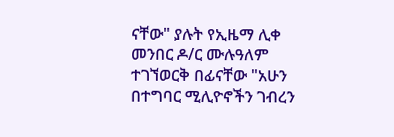ናቸው" ያሉት የኢዜማ ሊቀ መንበር ዶ/ር ሙሉዓለም ተገኘወርቅ በፊናቸው "አሁን በተግባር ሚሊዮኖችን ገብረን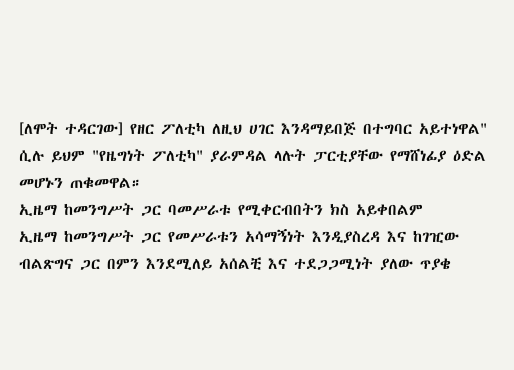[ለሞት ተዳርገው] የዘር ፖለቲካ ለዚህ ሀገር እንዳማይበጅ በተግባር አይተነዋል" ሲሉ ይህም "የዜግነት ፖለቲካ" ያራምዳል ላሉት ፓርቲያቸው የማሸነፊያ ዕድል መሆኑን ጠቁመዋል።
ኢዜማ ከመንግሥት ጋር ባመሥራቱ የሚቀርብበትን ክስ አይቀበልም
ኢዜማ ከመንግሥት ጋር የመሥራቱን አሳማኝነት እንዲያስረዳ እና ከገዢው ብልጽግና ጋር በምን እንደሚለይ አሰልቺ እና ተደጋጋሚነት ያለው ጥያቄ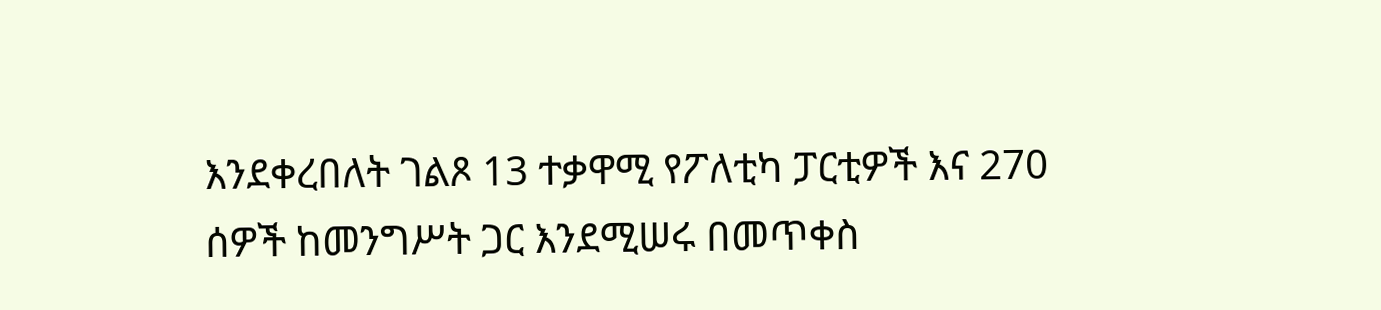እንደቀረበለት ገልጾ 13 ተቃዋሚ የፖለቲካ ፓርቲዎች እና 270 ሰዎች ከመንግሥት ጋር እንደሚሠሩ በመጥቀስ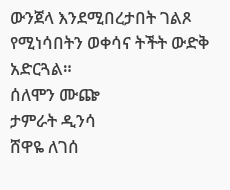ውንጀላ እንደሚበረታበት ገልጾ የሚነሳበትን ወቀሳና ትችት ውድቅ አድርጓል።
ሰለሞን ሙጬ
ታምራት ዲንሳ
ሸዋዬ ለገሰ